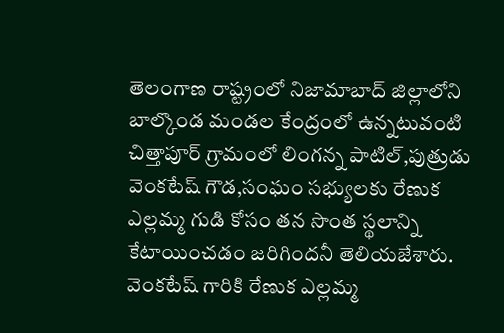తెలంగాణ రాష్ట్రంలో నిజామాబాద్ జిల్లాలోని బాల్కొండ మండల కేంద్రంలో ఉన్నటువంటి చిత్తాపూర్ గ్రామంలో లింగన్న పాటిల్,పుత్రుడు వెంకటేష్ గౌడ,సంఘం సభ్యులకు రేణుక ఎల్లమ్మ గుడి కోసం తన సొంత స్థలాన్ని కేటాయించడం జరిగిందనీ తెలియజేశారు.
వెంకటేష్ గారికి రేణుక ఎల్లమ్మ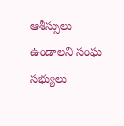ఆశీస్సులు ఉండాలని సంఘ సభ్యులు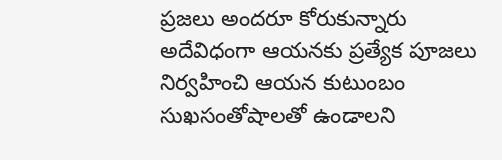ప్రజలు అందరూ కోరుకున్నారు అదేవిధంగా ఆయనకు ప్రత్యేక పూజలు నిర్వహించి ఆయన కుటుంబం సుఖసంతోషాలతో ఉండాలని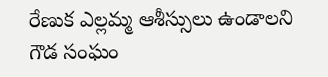రేణుక ఎల్లమ్మ ఆశీస్సులు ఉండాలని గౌడ సంఘం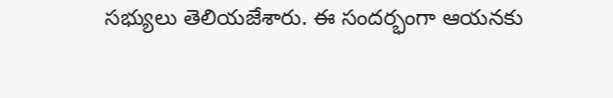సభ్యులు తెలియజేశారు. ఈ సందర్భంగా ఆయనకు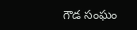గౌడ సంఘం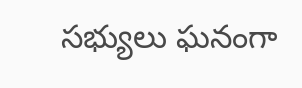సభ్యులు ఘనంగా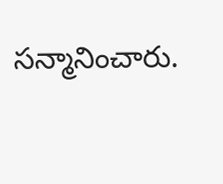సన్మానించారు.